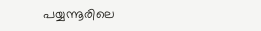പയ്യന്നൂരിലെ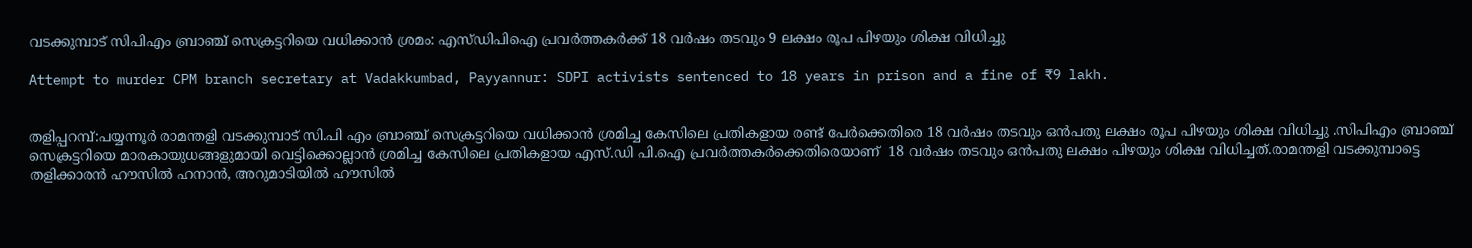വടക്കുമ്പാട് സിപിഎം ബ്രാഞ്ച് സെക്രട്ടറിയെ വധിക്കാൻ ശ്രമം: എസ്ഡിപിഐ പ്രവർത്തകർക്ക് 18 വർഷം തടവും 9 ലക്ഷം രൂപ പിഴയും ശിക്ഷ വിധിച്ചു

Attempt to murder CPM branch secretary at Vadakkumbad, Payyannur: SDPI activists sentenced to 18 years in prison and a fine of ₹9 lakh.


തളിപ്പറമ്പ്:പയ്യന്നൂര്‍ രാമന്തളി വടക്കുമ്പാട് സി.പി എം ബ്രാഞ്ച് സെക്രട്ടറിയെ വധിക്കാൻ ശ്രമിച്ച കേസിലെ പ്രതികളായ രണ്ട് പേർക്കെതിരെ 18 വർഷം തടവും ഒൻപതു ലക്ഷം രൂപ പിഴയും ശിക്ഷ വിധിച്ചു .സിപിഎം ബ്രാഞ്ച് സെക്രട്ടറിയെ മാരകായുധങ്ങളുമായി വെട്ടിക്കൊല്ലാന്‍ ശ്രമിച്ച കേസിലെ പ്രതികളായ എസ്.ഡി പി.ഐ പ്രവര്‍ത്തകർക്കെതിരെയാണ്  18 വര്‍ഷം തടവും ഒൻപതു ലക്ഷം പിഴയും ശിക്ഷ വിധിച്ചത്.രാമന്തളി വടക്കുമ്പാട്ടെ തളിക്കാരന്‍ ഹൗസില്‍ ഹനാന്‍, അറുമാടിയില്‍ ഹൗസില്‍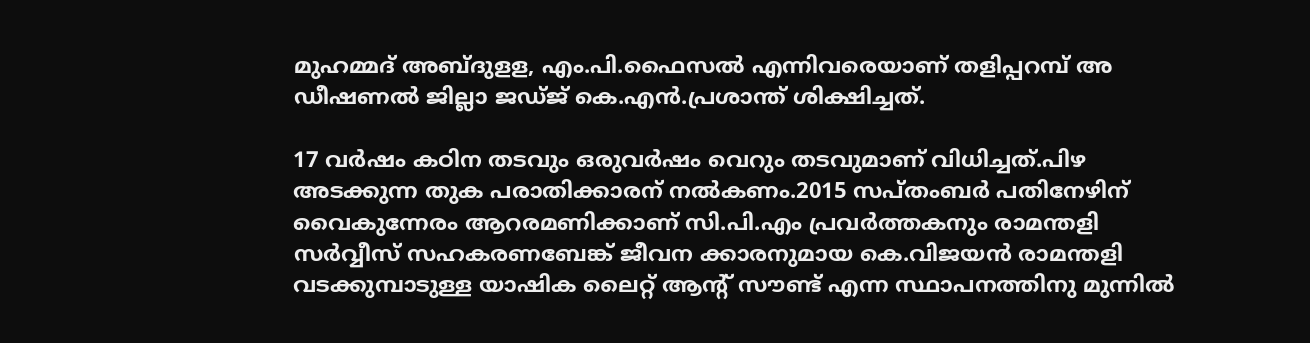മുഹമ്മദ് അബ്ദുളള, എം.പി.ഫൈസല്‍ എന്നിവരെയാണ് തളിപ്പറമ്പ് അ ഡീഷണല്‍ ജില്ലാ ജഡ്ജ് കെ.എന്‍.പ്രശാന്ത് ശിക്ഷിച്ചത്.

17 വര്‍ഷം കഠിന തടവും ഒരുവര്‍ഷം വെറും തടവുമാണ് വിധിച്ചത്.പിഴ അടക്കുന്ന തുക പരാതിക്കാരന് നല്‍കണം.2015 സപ്തംബര്‍ പതിനേഴിന് വൈകുന്നേരം ആറരമണിക്കാണ് സി.പി.എം പ്രവര്‍ത്തകനും രാമന്തളി സര്‍വ്വീസ് സഹകരണബേങ്ക് ജീവന ക്കാരനുമായ കെ.വിജയന്‍ രാമന്തളി വടക്കുമ്പാടുള്ള യാഷിക ലൈറ്റ് ആന്റ് സൗണ്ട് എന്ന സ്ഥാപനത്തിനു മുന്നില്‍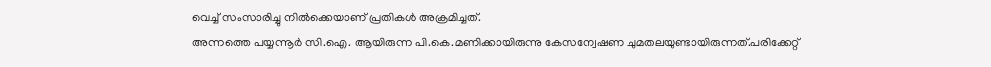വെച്ച് സംസാരിച്ചു നില്‍ക്കെയാണ് പ്രതികള്‍ അക്രമിച്ചത്.
അന്നത്തെ പയ്യന്നൂര്‍ സി.ഐ. ആയിരുന്ന പി.കെ.മണിക്കായിരുന്നു കേസന്വേഷണ ചുമതലയുണ്ടായിരുന്നത്.പരിക്കേറ്റ്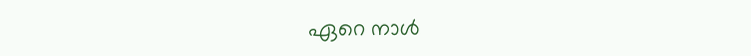ഏറെ നാള്‍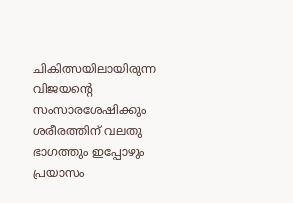ചികിത്സയിലായിരുന്ന വിജയന്റെ സംസാരശേഷിക്കും ശരീരത്തിന് വലതു ഭാഗത്തും ഇപ്പോഴും പ്രയാസം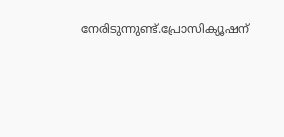നേരിടുന്നുണ്ട്.പ്രോസിക്യൂഷന്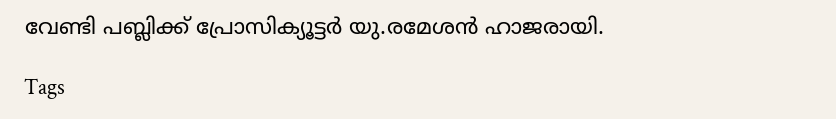വേണ്ടി പബ്ലിക്ക് പ്രോസിക്യൂട്ടര്‍ യു.രമേശന്‍ ഹാജരായി.

Tags